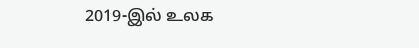2019-இல் உலக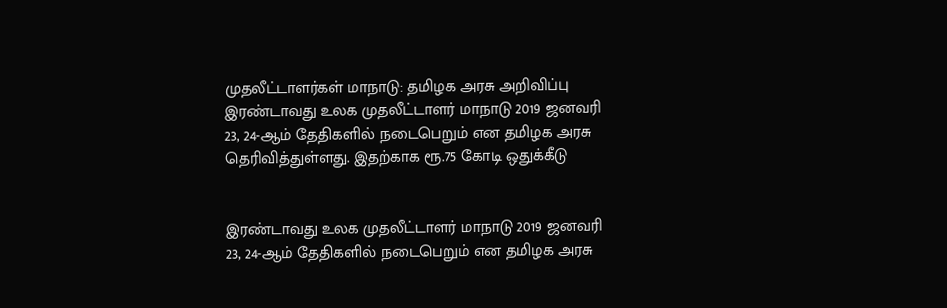முதலீட்டாளர்கள் மாநாடு: தமிழக அரசு அறிவிப்பு
இரண்டாவது உலக முதலீட்டாளர் மாநாடு 2019 ஜனவரி 23, 24-ஆம் தேதிகளில் நடைபெறும் என தமிழக அரசு தெரிவித்துள்ளது. இதற்காக ரூ.75 கோடி ஒதுக்கீடு


இரண்டாவது உலக முதலீட்டாளர் மாநாடு 2019 ஜனவரி 23, 24-ஆம் தேதிகளில் நடைபெறும் என தமிழக அரசு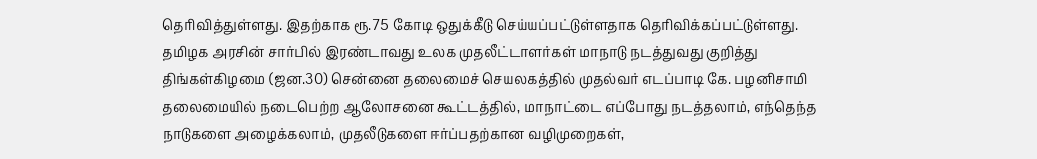தெரிவித்துள்ளது. இதற்காக ரூ.75 கோடி ஒதுக்கீடு செய்யப்பட்டுள்ளதாக தெரிவிக்கப்பட்டுள்ளது.
தமிழக அரசின் சார்பில் இரண்டாவது உலக முதலீட்டாளர்கள் மாநாடு நடத்துவது குறித்து திங்கள்கிழமை (ஜன.30) சென்னை தலைமைச் செயலகத்தில் முதல்வர் எடப்பாடி கே. பழனிசாமி தலைமையில் நடைபெற்ற ஆலோசனை கூட்டத்தில், மாநாட்டை எப்போது நடத்தலாம், எந்தெந்த நாடுகளை அழைக்கலாம், முதலீடுகளை ஈர்ப்பதற்கான வழிமுறைகள்,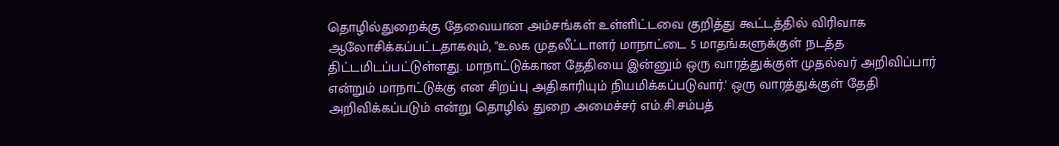தொழில்துறைக்கு தேவையான அம்சங்கள் உள்ளிட்டவை குறித்து கூட்டத்தில் விரிவாக ஆலோசிக்கப்பட்டதாகவும், "உலக முதலீட்டாளர் மாநாட்டை 5 மாதங்களுக்குள் நடத்த திட்டமிடப்பட்டுள்ளது. மாநாட்டுக்கான தேதியை இன்னும் ஒரு வாரத்துக்குள் முதல்வர் அறிவிப்பார் என்றும் மாநாட்டுக்கு என சிறப்பு அதிகாரியும் நியமிக்கப்படுவார்.' ஒரு வாரத்துக்குள் தேதி அறிவிக்கப்படும் என்று தொழில் துறை அமைச்சர் எம்.சி.சம்பத்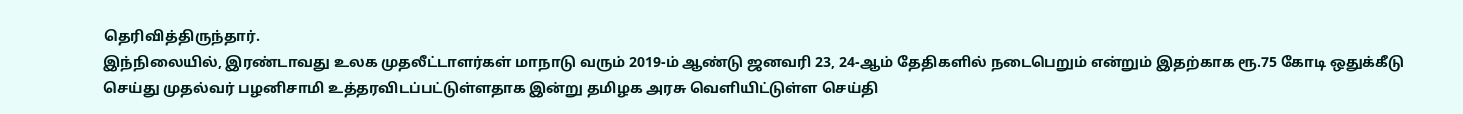தெரிவித்திருந்தார்.
இந்நிலையில், இரண்டாவது உலக முதலீட்டாளர்கள் மாநாடு வரும் 2019-ம் ஆண்டு ஜனவரி 23, 24-ஆம் தேதிகளில் நடைபெறும் என்றும் இதற்காக ரூ.75 கோடி ஒதுக்கீடு செய்து முதல்வர் பழனிசாமி உத்தரவிடப்பட்டுள்ளதாக இன்று தமிழக அரசு வெளியிட்டுள்ள செய்தி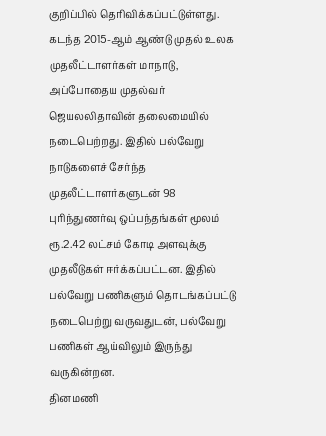குறிப்பில் தெரிவிக்கப்பட்டுள்ளது.
கடந்த 2015-ஆம் ஆண்டு முதல் உலக முதலீட்டாளர்கள் மாநாடு, அப்போதைய முதல்வர் ஜெயலலிதாவின் தலைமையில் நடைபெற்றது. இதில் பல்வேறு நாடுகளைச் சேர்ந்த முதலீட்டாளர்களுடன் 98 புரிந்துணர்வு ஒப்பந்தங்கள் மூலம் ரூ.2.42 லட்சம் கோடி அளவுக்கு முதலீடுகள் ஈர்க்கப்பட்டன. இதில் பல்வேறு பணிகளும் தொடங்கப்பட்டு நடைபெற்று வருவதுடன், பல்வேறு பணிகள் ஆய்விலும் இருந்து வருகின்றன.
தினமணி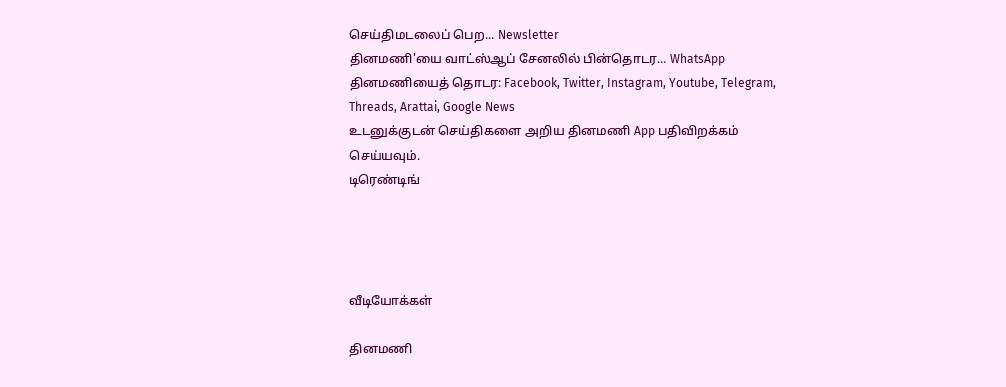செய்திமடலைப் பெற... Newsletter
தினமணி'யை வாட்ஸ்ஆப் சேனலில் பின்தொடர... WhatsApp
தினமணியைத் தொடர: Facebook, Twitter, Instagram, Youtube, Telegram, Threads, Arattai, Google News
உடனுக்குடன் செய்திகளை அறிய தினமணி App பதிவிறக்கம் செய்யவும்.
டிரெண்டிங்




வீடியோக்கள்

தினமணி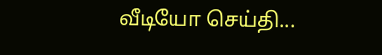வீடியோ செய்தி...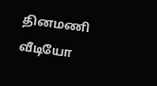தினமணி வீடியோ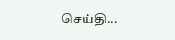செய்தி...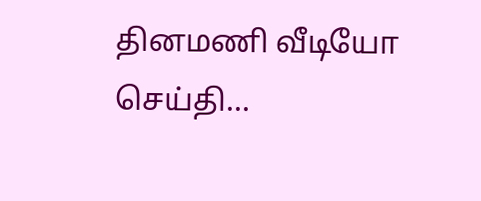தினமணி வீடியோ செய்தி...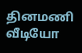தினமணி வீடியோ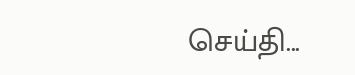செய்தி...